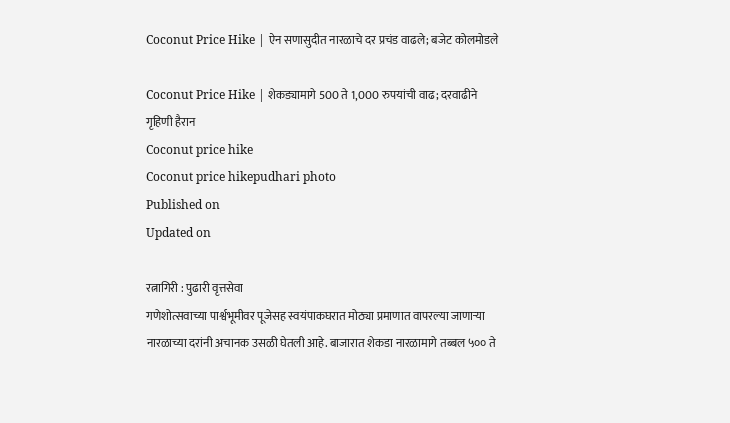Coconut Price Hike | ऐन सणासुदीत नारळाचे दर प्रचंड वाढले; बजेट कोलमोडले

Coconut Price Hike | शेकड्यामागे 500 ते 1,000 रुपयांची वाढ; दरवाढीने गृहिणी हैरान
Coconut price hike
Coconut price hikepudhari photo
Published on
Updated on

रत्नागिरी : पुढारी वृत्तसेवा
गणेशोत्सवाच्या पार्श्वभूमीवर पूजेसह स्वयंपाकघरात मोठ्या प्रमाणात वापरल्या जाणाऱ्या नारळाच्या दरांनी अचानक उसळी घेतली आहे. बाजारात शेकडा नारळामागे तब्बल ५०० ते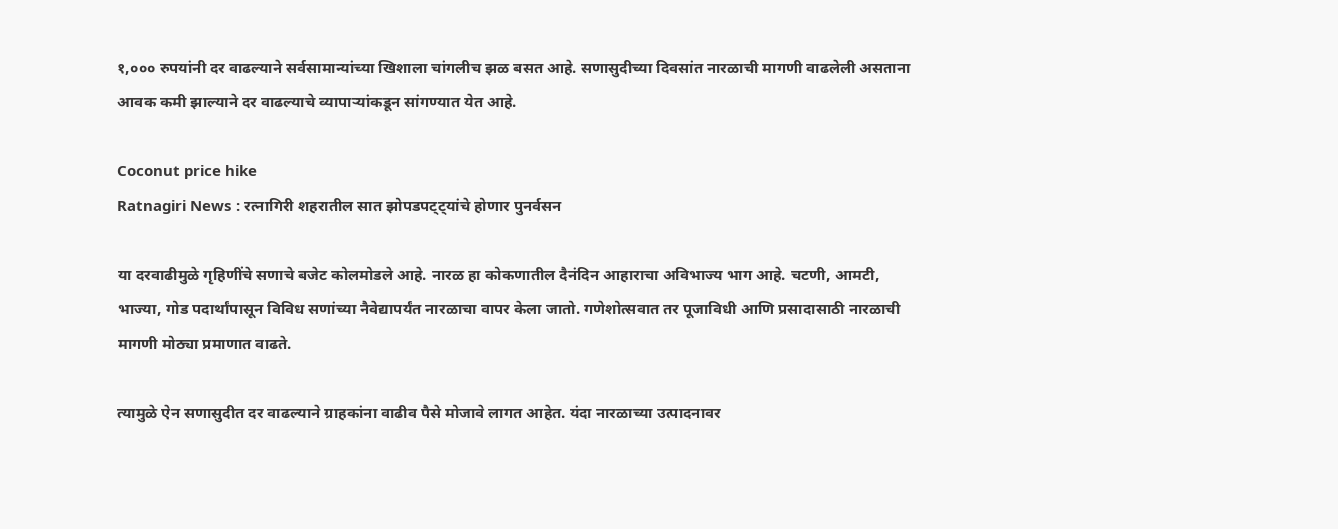१,००० रुपयांनी दर वाढल्याने सर्वसामान्यांच्या खिशाला चांगलीच झळ बसत आहे. सणासुदीच्या दिवसांत नारळाची मागणी वाढलेली असताना आवक कमी झाल्याने दर वाढल्याचे व्यापाऱ्यांकडून सांगण्यात येत आहे.

Coconut price hike
Ratnagiri News : रत्नागिरी शहरातील सात झोपडपट्ट्यांचे होणार पुनर्वसन

या दरवाढीमुळे गृहिणींचे सणाचे बजेट कोलमोडले आहे. नारळ हा कोकणातील दैनंदिन आहाराचा अविभाज्य भाग आहे. चटणी, आमटी, भाज्या, गोड पदार्थांपासून विविध सणांच्या नैवेद्यापर्यंत नारळाचा वापर केला जातो. गणेशोत्सवात तर पूजाविधी आणि प्रसादासाठी नारळाची मागणी मोठ्या प्रमाणात वाढते.

त्यामुळे ऐन सणासुदीत दर वाढल्याने ग्राहकांना वाढीव पैसे मोजावे लागत आहेत. यंदा नारळाच्या उत्पादनावर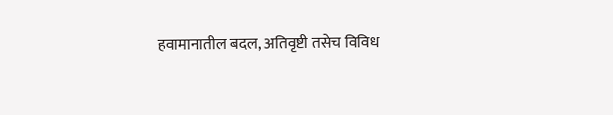हवामानातील बदल, अतिवृष्टी तसेच विविध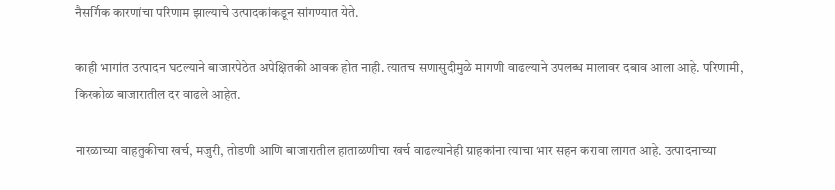नैसर्गिक कारणांचा परिणाम झाल्याचे उत्पादकांकडून सांगण्यात येते.

काही भागांत उत्पादन घटल्याने बाजारपेठेत अपेक्षितकी आवक होत नाही. त्यातच सणासुदीमुळे मागणी वाढल्याने उपलब्ध मालावर दबाव आला आहे. परिणामी, किरकोळ बाजारातील दर वाढले आहेत.

नारळाच्या वाहतुकीचा खर्च, मजुरी, तोडणी आणि बाजारातील हाताळणीचा खर्च वाढल्यानेही ग्राहकांना त्याचा भार सहन करावा लागत आहे. उत्पादनाच्या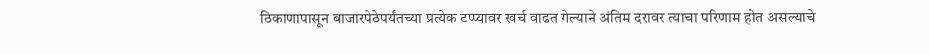ठिकाणापासून बाजारपेठेपर्यंतच्या प्रत्येक टप्प्यावर खर्च वाढत गेल्याने अंतिम दरावर त्याचा परिणाम होत असल्याचे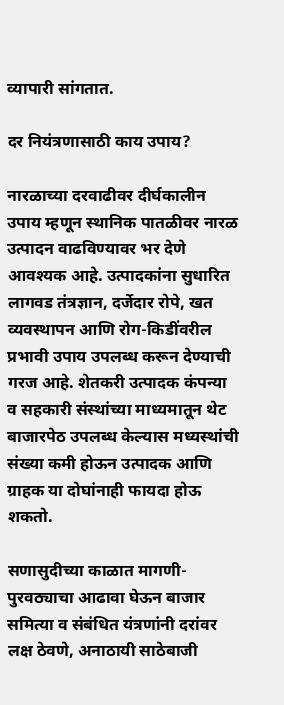व्यापारी सांगतात.

दर नियंत्रणासाठी काय उपाय?

नारळाच्या दरवाढीवर दीर्घकालीन उपाय म्हणून स्थानिक पातळीवर नारळ उत्पादन वाढविण्यावर भर देणे आवश्यक आहे. उत्पादकांना सुधारित लागवड तंत्रज्ञान, दर्जेदार रोपे, खत व्यवस्थापन आणि रोग-किडींवरील प्रभावी उपाय उपलब्ध करून देण्याची गरज आहे. शेतकरी उत्पादक कंपन्या व सहकारी संस्थांच्या माध्यमातून थेट बाजारपेठ उपलब्ध केल्यास मध्यस्थांची संख्या कमी होऊन उत्पादक आणि ग्राहक या दोघांनाही फायदा होऊ शकतो.

सणासुदीच्या काळात मागणी-पुरवठ्याचा आढावा घेऊन बाजार समित्या व संबंधित यंत्रणांनी दरांवर लक्ष ठेवणे, अनाठायी साठेबाजी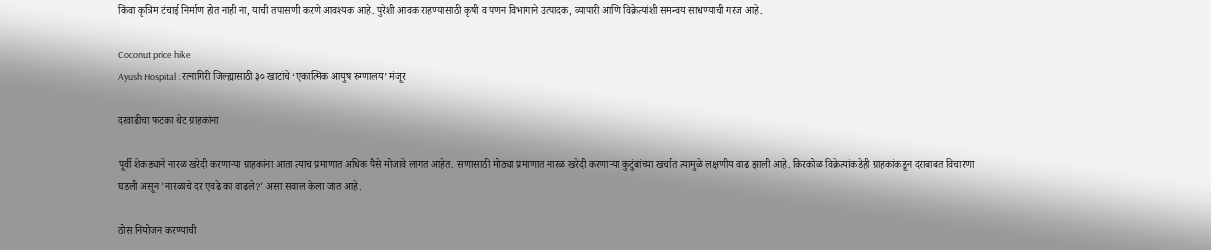किंवा कृत्रिम टंचाई निर्माण होत नाही ना, याची तपासणी करणे आवश्यक आहे. पुरेशी आवक राहण्यासाठी कृषी व पणन विभागाने उत्पादक, व्यापारी आणि विक्रेत्यांशी समन्वय साधण्याची गरज आहे.

Coconut price hike
Ayush Hospital : रत्नागिरी जिल्ह्यासाठी ३० खाटांचे ‘एकात्मिक आयुष रुग्णालय’ मंजूर

दरवाढीचा फटका थेट ग्राहकांना

पूर्वी शेकड्याने नारळ खरेदी करणाऱ्या ग्राहकांना आता त्याच प्रमाणात अधिक पैसे मोजावे लागत आहेत. सणासाठी मोठ्या प्रमाणात नारळ खरेदी करणाऱ्या कुटुंबांच्या खर्चात त्यामुळे लक्षणीय वाढ झाली आहे. किरकोळ विक्रेत्यांकडेही ग्राहकांकडून दराबाबत विचारणा घडली असून 'नारळाचे दर एवढे का वाढले?' असा सवाल केला जात आहे.

ठोस नियोजन करण्याची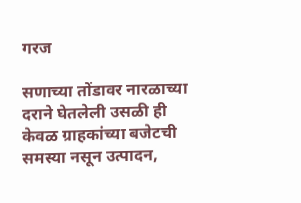गरज

सणाच्या तोंडावर नारळाच्या दराने घेतलेली उसळी ही केवळ ग्राहकांच्या बजेटची समस्या नसून उत्पादन,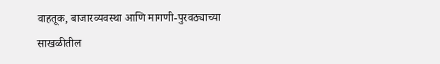वाहतूक, बाजारव्यवस्था आणि मागणी-पुरवठ्याच्या साखळीतील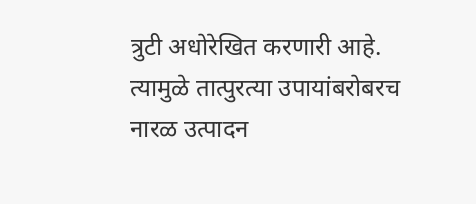त्रुटी अधोरेखित करणारी आहे. त्यामुळे तात्पुरत्या उपायांबरोबरच नारळ उत्पादन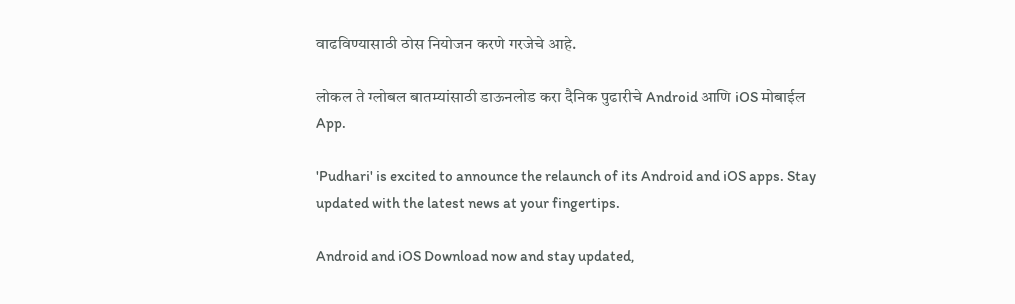वाढविण्यासाठी ठोस नियोजन करणे गरजेचे आहे.

लोकल ते ग्लोबल बातम्यांसाठी डाऊनलोड करा दैनिक पुढारीचे Android आणि iOS मोबाईल App.

'Pudhari' is excited to announce the relaunch of its Android and iOS apps. Stay updated with the latest news at your fingertips.

Android and iOS Download now and stay updated,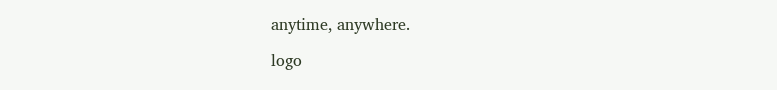anytime, anywhere.

logo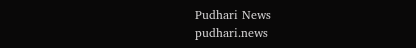Pudhari News
pudhari.news